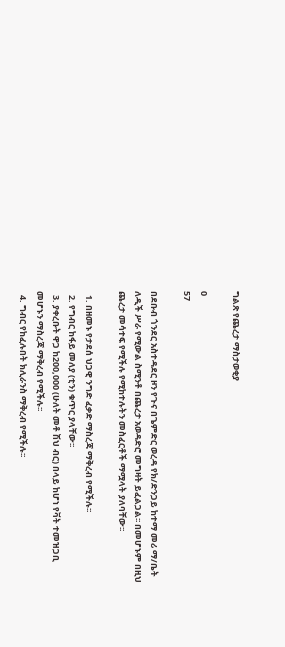ግልጽ የጨረታ ማስታወቂያ

0
57

በደቡብ ጎንደር አስተዳደር ዞን የጉና በጌምድር ወረዳ የክ/ድንጋይ ከተማ መሪ ማ/ቤት ለዲች ሥራ የሚውል ስሚንቶ በጨረታ አወዳድሮ መግዛት ይፈልጋል፡፡ በመሆኑም በዚህ ጨረታ መሳተፍ የሚችሉ የሚከተሉትን መስፈርቶች ማሟላት ያለባቸው፡፡

  1. በዘመኑ የታደሰ ህጋዊ ንግድ ፈቃድ ማስረጃ ማቅረብ የሚችሉ፡፡
  2. የግብር ከፋይ መለያ (ቲን) ቁጥር ያላቸው፡፡
  3. ያቀረቡት ዋጋ ከ200,000 (ሁለት መቶ ሽህ ብር) በላይ ከሆነ የቫት ተመዝጋቢ መሆኑን ማስረጃ ማቅረብ የሚችሉ፡፡
  4. ግብር የከፈሉበት ክሊራንስ ማቅረብ የሚችሉ፡፡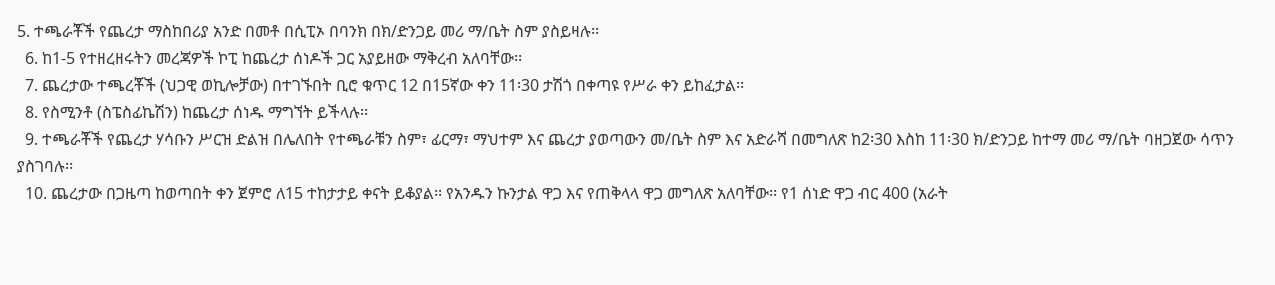5. ተጫራቾች የጨረታ ማስከበሪያ አንድ በመቶ በሲፒኦ በባንክ በክ/ድንጋይ መሪ ማ/ቤት ስም ያስይዛሉ፡፡
  6. ከ1-5 የተዘረዘሩትን መረጃዎች ኮፒ ከጨረታ ሰነዶች ጋር አያይዘው ማቅረብ አለባቸው፡፡
  7. ጨረታው ተጫረቾች (ህጋዊ ወኪሎቻው) በተገኙበት ቢሮ ቁጥር 12 በ15ኛው ቀን 11፡30 ታሽጎ በቀጣዩ የሥራ ቀን ይከፈታል፡፡
  8. የስሚንቶ (ስፔስፊኬሽን) ከጨረታ ሰነዱ ማግኘት ይችላሉ፡፡
  9. ተጫራቾች የጨረታ ሃሳቡን ሥርዝ ድልዝ በሌለበት የተጫራቹን ስም፣ ፊርማ፣ ማህተም እና ጨረታ ያወጣውን መ/ቤት ስም እና አድራሻ በመግለጽ ከ2፡30 እስከ 11፡30 ክ/ድንጋይ ከተማ መሪ ማ/ቤት ባዘጋጀው ሳጥን ያስገባሉ፡፡
  10. ጨረታው በጋዜጣ ከወጣበት ቀን ጀምሮ ለ15 ተከታታይ ቀናት ይቆያል፡፡ የአንዱን ኩንታል ዋጋ እና የጠቅላላ ዋጋ መግለጽ አለባቸው፡፡ የ1 ሰነድ ዋጋ ብር 400 (አራት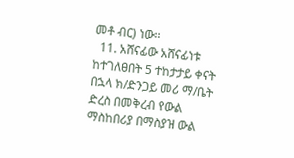መቶ ብር) ነው፡፡
  11. አሸናፊው አሸናፊነቱ ከተገለፀበት 5 ተከታታይ ቀናት በኋላ ክ/ድንጋይ መሪ ማ/ቤት ድረስ በመቅረብ የውል ማስከበሪያ በማስያዝ ውል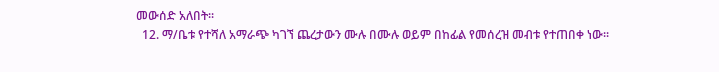መውሰድ አለበት፡፡
  12. ማ/ቤቱ የተሻለ አማራጭ ካገኘ ጨረታውን ሙሉ በሙሉ ወይም በከፊል የመሰረዝ መብቱ የተጠበቀ ነው፡፡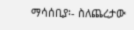ማሳሰቢያ፡- ስለጨረታው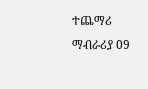ተጨማሪ ማብራሪያ 09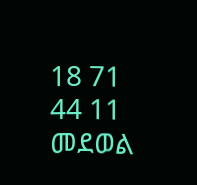18 71 44 11 መደወል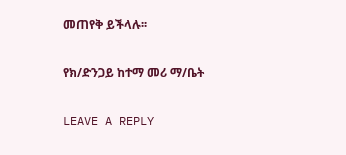መጠየቅ ይችላሉ፡፡

የክ/ድንጋይ ከተማ መሪ ማ/ቤት

LEAVE A REPLY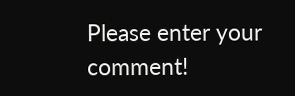Please enter your comment!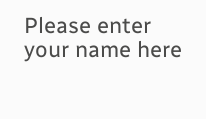Please enter your name here